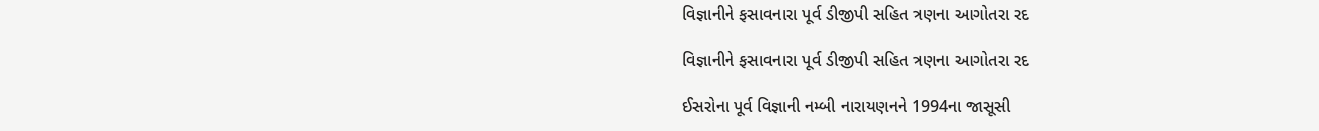વિજ્ઞાનીને ફસાવનારા પૂર્વ ડીજીપી સહિત ત્રણના આગોતરા રદ

વિજ્ઞાનીને ફસાવનારા પૂર્વ ડીજીપી સહિત ત્રણના આગોતરા રદ

ઈસરોના પૂર્વ વિજ્ઞાની નમ્બી નારાયણનને 1994ના જાસૂસી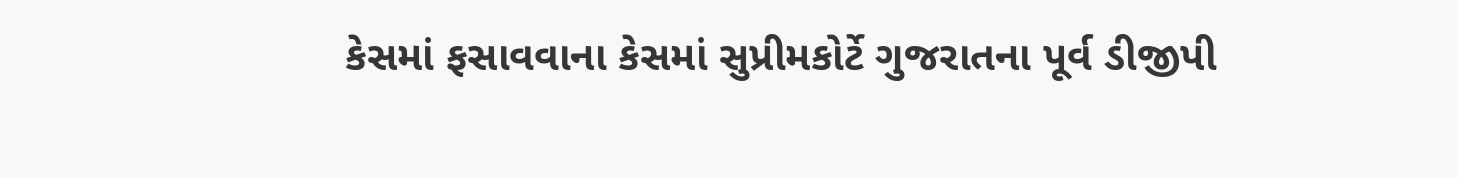કેસમાં ફસાવવાના કેસમાં સુપ્રીમકોર્ટે ગુજરાતના પૂર્વ ડીજીપી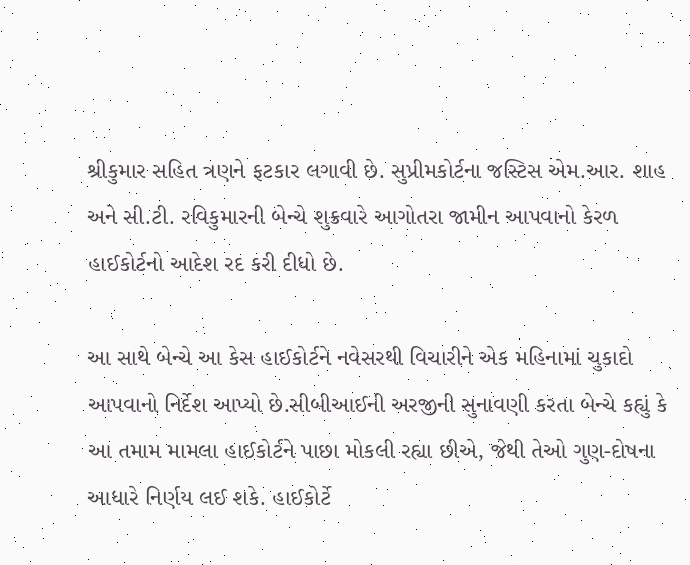શ્રીકુમાર સહિત ત્રણને ફટકાર લગાવી છે. સુપ્રીમકોર્ટના જસ્ટિસ એમ.આર. શાહ અને સી.ટી. રવિકુમારની બેન્ચે શુક્રવારે આગોતરા જામીન આપવાનો કેરળ હાઈકોર્ટનો આદેશ રદ કરી દીધો છે.

આ સાથે બેન્ચે આ કેસ હાઈકોર્ટને નવેસરથી વિચારીને એક મહિનામાં ચુકાદો આપવાનો નિર્દેશ આપ્યો છે.સીબીઆઈની અરજીની સુનાવણી કરતા બેન્ચે કહ્યું કે આ તમામ મામલા હાઈકોર્ટને પાછા મોકલી રહ્યા છીએ, જેથી તેઓ ગુણ-દોષના આધારે નિર્ણય લઈ શકે. હાઈકોર્ટે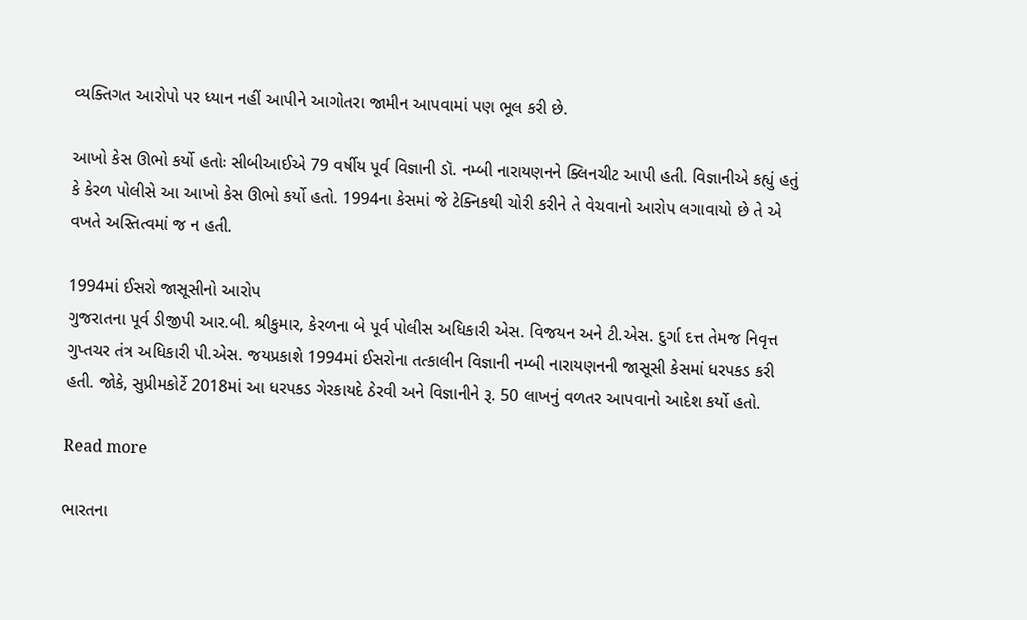વ્યક્તિગત આરોપો પર ધ્યાન નહીં આપીને આગોતરા જામીન આપવામાં પણ ભૂલ કરી છે.

આખો કેસ ઊભો કર્યો હતોઃ સીબીઆઈએ 79 વર્ષીય પૂર્વ વિજ્ઞાની ડૉ. નમ્બી નારાયણનને ક્લિનચીટ આપી હતી. વિજ્ઞાનીએ કહ્યું હતું કે કેરળ પોલીસે આ આખો કેસ ઊભો કર્યો હતો. 1994ના કેસમાં જે ટેક્નિકથી ચોરી કરીને તે વેચવાનો આરોપ લગાવાયો છે તે એ વખતે અસ્તિત્વમાં જ ન હતી.

1994માં ઈસરો જાસૂસીનો આરોપ
ગુજરાતના પૂર્વ ડીજીપી આર.બી. શ્રીકુમાર, કેરળના બે પૂર્વ પોલીસ અધિકારી એસ. વિજયન અને ટી.એસ. દુર્ગા દત્ત તેમજ નિવૃત્ત ગુપ્તચર તંત્ર અધિકારી પી.એસ. જયપ્રકાશે 1994માં ઈસરોના તત્કાલીન વિજ્ઞાની નમ્બી નારાયણનની જાસૂસી કેસમાં ધરપકડ કરી હતી. જોકે, સુપ્રીમકોર્ટે 2018માં આ ધરપકડ ગેરકાયદે ઠેરવી અને વિજ્ઞાનીને રૂ. 50 લાખનું વળતર આપવાનો આદેશ કર્યો હતો.

Read more

ભારતના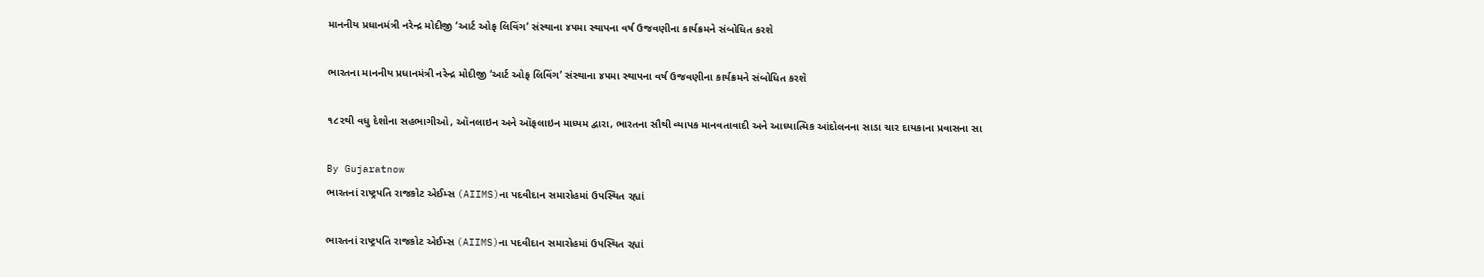માનનીય પ્રધાનમંત્રી નરેન્દ્ર મોદીજી ‘આર્ટ ઓફ લિવિંગ’ સંસ્થાના ૪૫મા સ્થાપના વર્ષ ઉજવણીના કાર્યક્રમને સંબોધિત કરશે

ભારતના માનનીય પ્રધાનમંત્રી નરેન્દ્ર મોદીજી ‘આર્ટ ઓફ લિવિંગ’ સંસ્થાના ૪૫મા સ્થાપના વર્ષ ઉજવણીના કાર્યક્રમને સંબોધિત કરશે

૧૮૨થી વધુ દેશોના સહભાગીઓ, ઑનલાઇન અને ઑફલાઇન માધ્યમ દ્વારા, ભારતના સૌથી વ્યાપક માનવતાવાદી અને આધ્યાત્મિક આંદોલનના સાડા ચાર દાયકાના પ્રવાસના સા

By Gujaratnow
ભારતનાં રાષ્ટ્રપતિ રાજકોટ એઈમ્સ (AIIMS)ના પદવીદાન સમારોહમાં ઉપસ્થિત રહ્યાં

ભારતનાં રાષ્ટ્રપતિ રાજકોટ એઈમ્સ (AIIMS)ના પદવીદાન સમારોહમાં ઉપસ્થિત રહ્યાં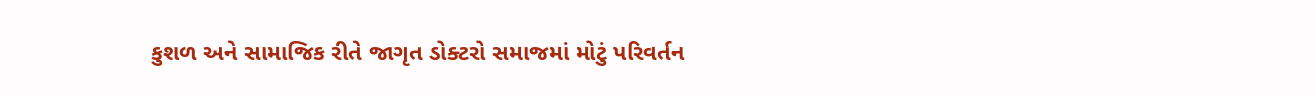કુશળ અને સામાજિક રીતે જાગૃત ડોક્ટરો સમાજમાં મોટું પરિવર્તન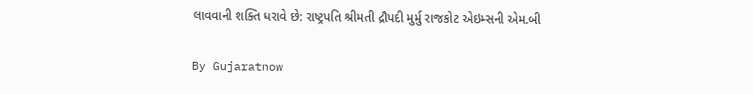લાવવાની શક્તિ ધરાવે છે: રાષ્ટ્રપતિ શ્રીમતી દ્રૌપદી મુર્મુ રાજકોટ એઇમ્સની એમ.બી

By Gujaratnow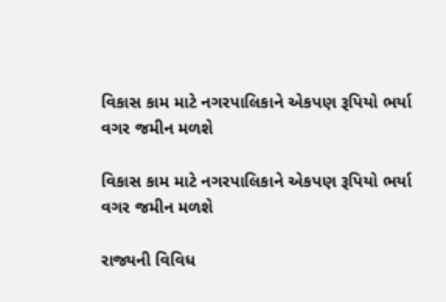વિકાસ કામ માટે નગરપાલિકાને એકપણ રૂપિયો ભર્યા વગર જમીન મળશે

વિકાસ કામ માટે નગરપાલિકાને એકપણ રૂપિયો ભર્યા વગર જમીન મળશે

રાજ્યની વિવિધ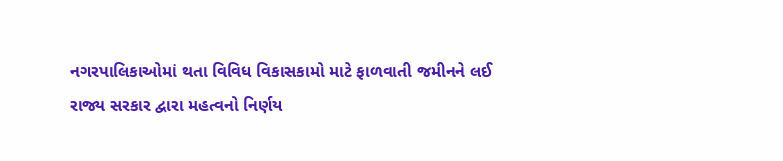નગરપાલિકાઓમાં થતા વિવિધ વિકાસકામો માટે ફાળવાતી જમીનને લઈ રાજ્ય સરકાર દ્વારા મહત્વનો નિર્ણય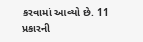કરવામાં આવ્યો છે. 11 પ્રકારની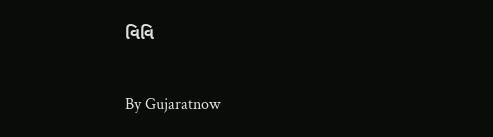વિવિ

By Gujaratnow